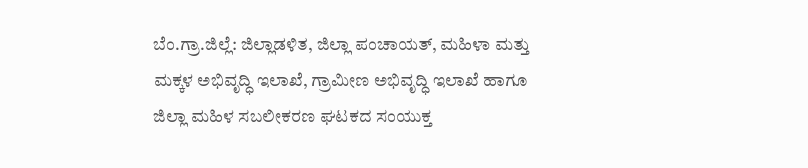ಬೆಂ.ಗ್ರಾ.ಜಿಲ್ಲೆ: ಜಿಲ್ಲಾಡಳಿತ, ಜಿಲ್ಲಾ ಪಂಚಾಯತ್, ಮಹಿಳಾ ಮತ್ತು ಮಕ್ಕಳ ಅಭಿವೃದ್ಧಿ ಇಲಾಖೆ, ಗ್ರಾಮೀಣ ಅಭಿವೃದ್ಧಿ ಇಲಾಖೆ ಹಾಗೂ ಜಿಲ್ಲಾ ಮಹಿಳ ಸಬಲೀಕರಣ ಘಟಕದ ಸಂಯುಕ್ತ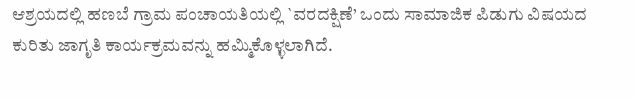ಆಶ್ರಯದಲ್ಲಿ ಹಣಬೆ ಗ್ರಾಮ ಪಂಚಾಯತಿಯಲ್ಲಿ `ವರದಕ್ಷಿಣೆ’ ಒಂದು ಸಾಮಾಜಿಕ ಪಿಡುಗು ವಿಷಯದ ಕುರಿತು ಜಾಗೃತಿ ಕಾರ್ಯಕ್ರಮವನ್ನು ಹಮ್ಮಿಕೊಳ್ಳಲಾಗಿದೆ.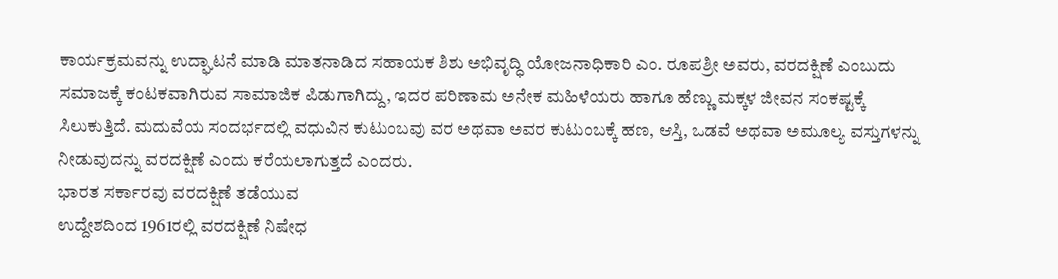ಕಾರ್ಯಕ್ರಮವನ್ನು ಉದ್ಘಾಟನೆ ಮಾಡಿ ಮಾತನಾಡಿದ ಸಹಾಯಕ ಶಿಶು ಅಭಿವೃದ್ಧಿ ಯೋಜನಾಧಿಕಾರಿ ಎಂ. ರೂಪಶ್ರೀ ಅವರು, ವರದಕ್ಷಿಣೆ ಎಂಬುದು ಸಮಾಜಕ್ಕೆ ಕಂಟಕವಾಗಿರುವ ಸಾಮಾಜಿಕ ಪಿಡುಗಾಗಿದ್ದು, ಇದರ ಪರಿಣಾಮ ಅನೇಕ ಮಹಿಳೆಯರು ಹಾಗೂ ಹೆಣ್ಣು ಮಕ್ಕಳ ಜೀವನ ಸಂಕಷ್ಟಕ್ಕೆ ಸಿಲುಕುತ್ತಿದೆ. ಮದುವೆಯ ಸಂದರ್ಭದಲ್ಲಿ ವಧುವಿನ ಕುಟುಂಬವು ವರ ಅಥವಾ ಅವರ ಕುಟುಂಬಕ್ಕೆ ಹಣ, ಆಸ್ತಿ, ಒಡವೆ ಅಥವಾ ಅಮೂಲ್ಯ ವಸ್ತುಗಳನ್ನು ನೀಡುವುದನ್ನು ವರದಕ್ಷಿಣೆ ಎಂದು ಕರೆಯಲಾಗುತ್ತದೆ ಎಂದರು.
ಭಾರತ ಸರ್ಕಾರವು ವರದಕ್ಷಿಣೆ ತಡೆಯುವ
ಉದ್ದೇಶದಿಂದ 1961ರಲ್ಲಿ ವರದಕ್ಷಿಣೆ ನಿಷೇಧ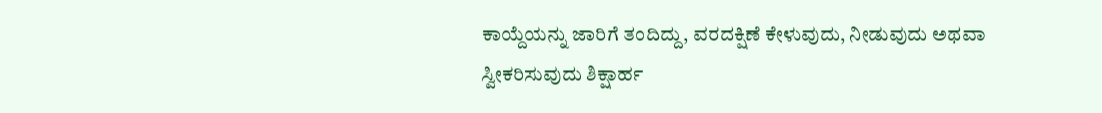ಕಾಯ್ದೆಯನ್ನು ಜಾರಿಗೆ ತಂದಿದ್ದು, ವರದಕ್ಷಿಣೆ ಕೇಳುವುದು, ನೀಡುವುದು ಅಥವಾ ಸ್ವೀಕರಿಸುವುದು ಶಿಕ್ಷಾರ್ಹ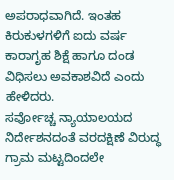ಅಪರಾಧವಾಗಿದೆ. ಇಂತಹ ಕಿರುಕುಳಗಳಿಗೆ ಐದು ವರ್ಷ ಕಾರಾಗೃಹ ಶಿಕ್ಷೆ ಹಾಗೂ ದಂಡ ವಿಧಿಸಲು ಅವಕಾಶವಿದೆ ಎಂದು ಹೇಳಿದರು.
ಸರ್ವೋಚ್ಚ ನ್ಯಾಯಾಲಯದ ನಿರ್ದೇಶನದಂತೆ ವರದಕ್ಷಿಣೆ ವಿರುದ್ಧ ಗ್ರಾಮ ಮಟ್ಟದಿಂದಲೇ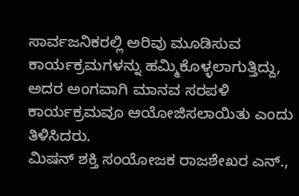ಸಾರ್ವಜನಿಕರಲ್ಲಿ ಅರಿವು ಮೂಡಿಸುವ ಕಾರ್ಯಕ್ರಮಗಳನ್ನು ಹಮ್ಮಿಕೊಳ್ಳಲಾಗುತ್ತಿದ್ದು, ಅದರ ಅಂಗವಾಗಿ ಮಾನವ ಸರಪಳಿ ಕಾರ್ಯಕ್ರಮವೂ ಆಯೋಜಿಸಲಾಯಿತು ಎಂದು ತಿಳಿಸಿದರು.
ಮಿಷನ್ ಶಕ್ತಿ ಸಂಯೋಜಕ ರಾಜಶೇಖರ ಎನ್.,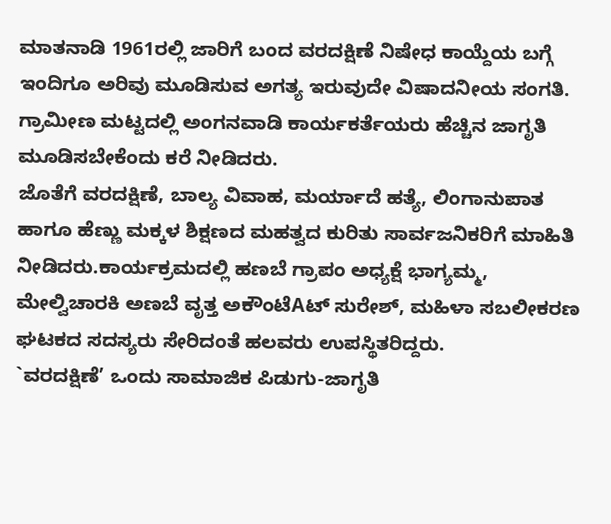ಮಾತನಾಡಿ 1961ರಲ್ಲಿ ಜಾರಿಗೆ ಬಂದ ವರದಕ್ಷಿಣೆ ನಿಷೇಧ ಕಾಯ್ದೆಯ ಬಗ್ಗೆ ಇಂದಿಗೂ ಅರಿವು ಮೂಡಿಸುವ ಅಗತ್ಯ ಇರುವುದೇ ವಿಷಾದನೀಯ ಸಂಗತಿ. ಗ್ರಾಮೀಣ ಮಟ್ಟದಲ್ಲಿ ಅಂಗನವಾಡಿ ಕಾರ್ಯಕರ್ತೆಯರು ಹೆಚ್ಚಿನ ಜಾಗೃತಿ ಮೂಡಿಸಬೇಕೆಂದು ಕರೆ ನೀಡಿದರು.
ಜೊತೆಗೆ ವರದಕ್ಷಿಣೆ, ಬಾಲ್ಯ ವಿವಾಹ, ಮರ್ಯಾದೆ ಹತ್ಯೆ, ಲಿಂಗಾನುಪಾತ ಹಾಗೂ ಹೆಣ್ಣು ಮಕ್ಕಳ ಶಿಕ್ಷಣದ ಮಹತ್ವದ ಕುರಿತು ಸಾರ್ವಜನಿಕರಿಗೆ ಮಾಹಿತಿ ನೀಡಿದರು.ಕಾರ್ಯಕ್ರಮದಲ್ಲಿ ಹಣಬೆ ಗ್ರಾಪಂ ಅಧ್ಯಕ್ಷೆ ಭಾಗ್ಯಮ್ಮ, ಮೇಲ್ವಿಚಾರಕಿ ಅಣಬೆ ವೃತ್ತ ಅಕೌಂಟೆAಟ್ ಸುರೇಶ್, ಮಹಿಳಾ ಸಬಲೀಕರಣ ಘಟಕದ ಸದಸ್ಯರು ಸೇರಿದಂತೆ ಹಲವರು ಉಪಸ್ಥಿತರಿದ್ದರು.
`ವರದಕ್ಷಿಣೆ’ ಒಂದು ಸಾಮಾಜಿಕ ಪಿಡುಗು-ಜಾಗೃತಿ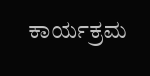ಕಾರ್ಯಕ್ರಮ